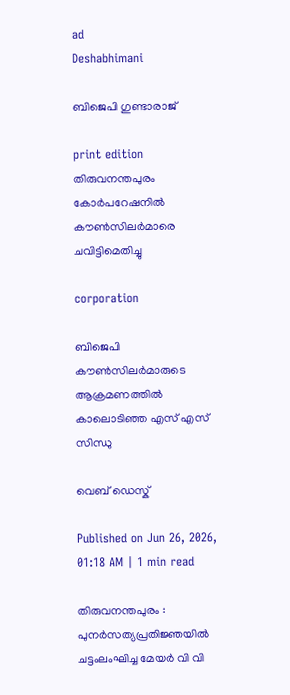ad
Deshabhimani

ബിജെപി ഗുണ്ടാരാജ്‌

print edition തിരുവനന്തപുരം കോർപറേഷനിൽ ക‍ൗൺസിലർമാരെ ചവിട്ടിമെതിച്ചു

corporation

ബിജെപി കൗൺസിലർമാരുടെ ആക്രമണത്തിൽ കാലൊടിഞ്ഞ എസ് എസ് സിന്ധു

വെബ് ഡെസ്ക്

Published on Jun 26, 2026, 01:18 AM | 1 min read

തിരുവനന്തപുരം : പുനർസത്യപ്രതിജ്ഞയിൽ ചട്ടംലംഘിച്ച മേയർ വി വി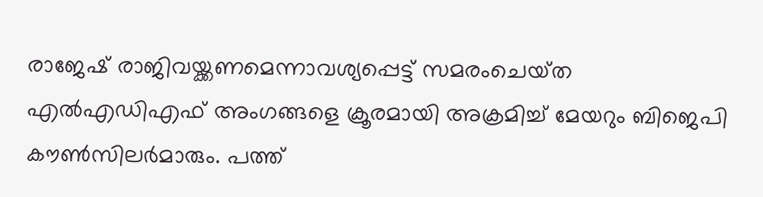രാജേഷ് രാജിവയ്ക്കണമെന്നാവശ്യപ്പെട്ട് സമരംചെയ്‌ത എൽഎഡിഎഫ്‌ അംഗങ്ങളെ ക്രൂരമായി അക്രമിച്ച്‌ മേയറും ബിജെപി കൗൺസിലർമാരും. പത്ത്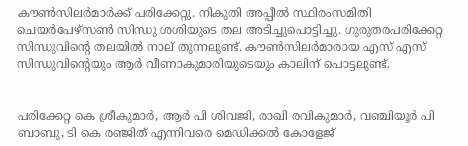ക‍ൗൺസിലർമാർക്ക്‌ പരിക്കേറ്റു. നികുതി അപ്പീൽ സ്ഥിരംസമിതി ചെയർപേഴ്സൺ സിന്ധു ശശിയുടെ തല അടിച്ചുപൊട്ടിച്ചു. ഗുരുതരപരിക്കേറ്റ സിന്ധുവിന്റെ തലയിൽ നാല്‌ തുന്നലുണ്ട്‌. കൗൺസിലർമാരായ എസ്‌ എസ്‌ സിന്ധുവിന്റെയും ആർ വീണാകുമാരിയുടെയും കാലിന്‌ പൊട്ടലുണ്ട്‌.


പരിക്കേറ്റ കെ ശ്രീകുമാർ, ആർ പി ശിവജി, രാഖി രവികുമാർ, വഞ്ചിയൂർ പി ബാബു, ടി കെ രഞ്ജിത്‌ എന്നിവരെ മെഡിക്കൽ കോളേജ്‌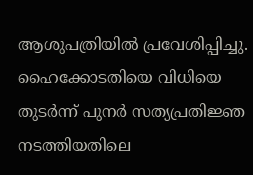ആശുപത്രിയിൽ പ്രവേശിപ്പിച്ചു. ഹൈക്കോടതിയെ വിധിയെ തുടർന്ന് പുനർ സത്യപ്രതിജ്ഞ നടത്തിയതിലെ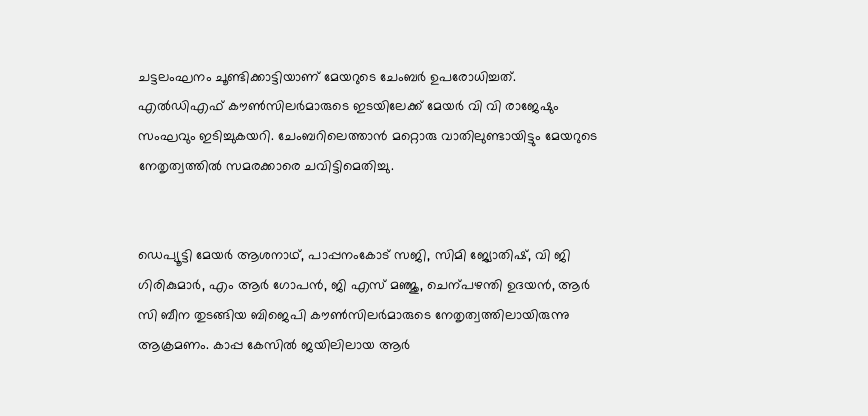ചട്ടലംഘനം ചൂണ്ടിക്കാട്ടിയാണ് മേയറുടെ ചേംബർ ഉപരോധിച്ചത്. എൽഡിഎഫ് കൗൺസിലർമാരുടെ ഇടയിലേക്ക് മേയർ വി വി രാജേഷും സംഘവും ഇടിച്ചുകയറി. ചേംബറിലെത്താൻ മറ്റൊരു വാതിലുണ്ടായിട്ടും മേയറുടെ നേതൃത്വത്തിൽ സമരക്കാരെ ചവിട്ടിമെതിച്ചു.


ഡെപ്യൂട്ടി മേയർ ആശനാഥ്‌, പാപ്പനംകോട്‌ സജി, സിമി ജ്യോതിഷ്‌, വി ജി ഗിരികുമാർ, എം ആർ ഗോപൻ, ജി എസ്‌ മഞ്ജു, ചെന്പഴന്തി ഉദയൻ, ആർ സി ബീന തുടങ്ങിയ ബിജെപി കൗൺസിലർമാരുടെ നേതൃത്വത്തിലായിരുന്നു ആക്രമണം. കാപ്പ കേസിൽ ജയിലിലായ ആർ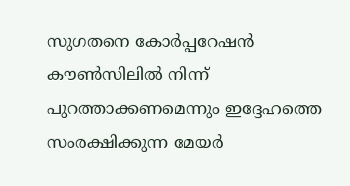സുഗതനെ കോർപ്പറേഷൻ കൗൺസിലിൽ നിന്ന് പുറത്താക്കണമെന്നും ഇദ്ദേഹത്തെ സംരക്ഷിക്കുന്ന മേയർ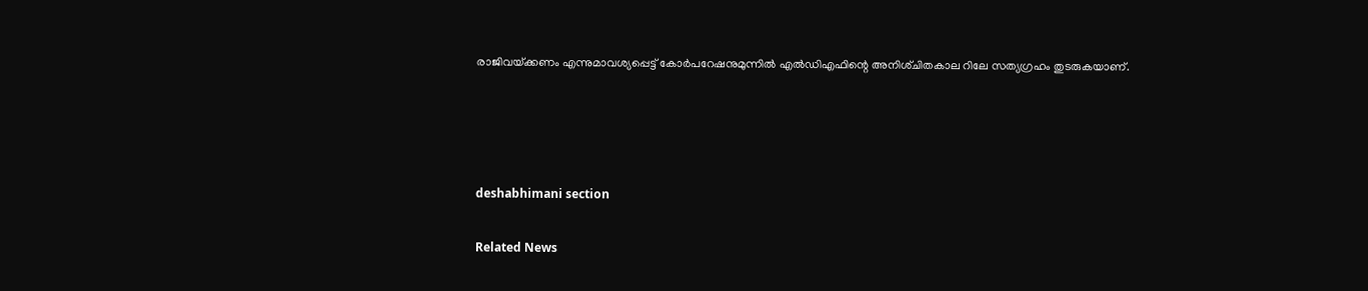രാജിവയ്‌ക്കണം എന്നുമാവശ്യപ്പെട്ട് കോർപറേഷനുമുന്നിൽ എൽഡിഎഫിന്റെ അനിശ്‌ചിതകാല റിലേ സത്യഗ്രഹം തുടരുകയാണ്‌.




deshabhimani section

Related News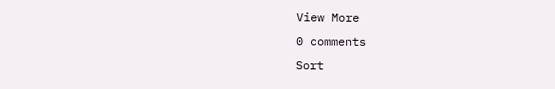View More
0 comments
Sort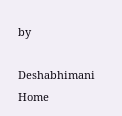by

Deshabhimani
Home